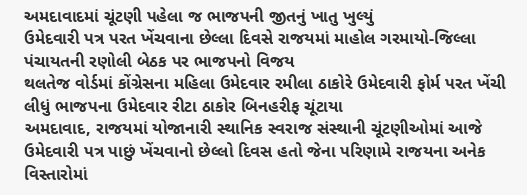અમદાવાદમાં ચૂંટણી પહેલા જ ભાજપની જીતનું ખાતુ ખુલ્યું
ઉમેદવારી પત્ર પરત ખેંચવાના છેલ્લા દિવસે રાજયમાં માહોલ ગરમાયો-જિલ્લા પંચાયતની રણોલી બેઠક પર ભાજપનો વિજય
થલતેજ વોર્ડમાં કોંગ્રેસના મહિલા ઉમેદવાર રમીલા ઠાકોરે ઉમેદવારી ફોર્મ પરત ખેંચી લીધું ભાજપના ઉમેદવાર રીટા ઠાકોર બિનહરીફ ચૂંટાયા
અમદાવાદ, રાજયમાં યોજાનારી સ્થાનિક સ્વરાજ સંસ્થાની ચૂંટણીઓમાં આજે ઉમેદવારી પત્ર પાછું ખેંચવાનો છેલ્લો દિવસ હતો જેના પરિણામે રાજયના અનેક વિસ્તારોમાં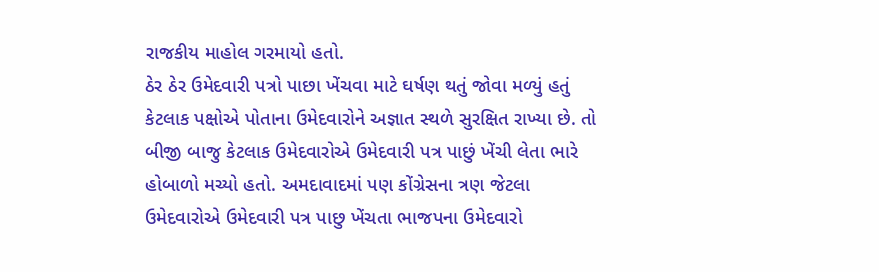રાજકીય માહોલ ગરમાયો હતો.
ઠેર ઠેર ઉમેદવારી પત્રો પાછા ખેંચવા માટે ઘર્ષણ થતું જોવા મળ્યું હતું કેટલાક પક્ષોએ પોતાના ઉમેદવારોને અજ્ઞાત સ્થળે સુરક્ષિત રાખ્યા છે. તો બીજી બાજુ કેટલાક ઉમેદવારોએ ઉમેદવારી પત્ર પાછું ખેંચી લેતા ભારે હોબાળો મચ્યો હતો. અમદાવાદમાં પણ કોંગ્રેસના ત્રણ જેટલા ઉમેદવારોએ ઉમેદવારી પત્ર પાછુ ખેંચતા ભાજપના ઉમેદવારો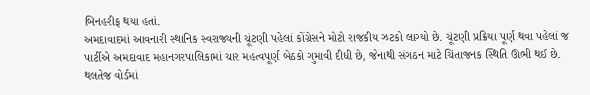બિનહરીફ થયા હતાં.
અમદાવાદમાં આવનારી સ્થાનિક સ્વરાજ્યની ચૂંટણી પહેલાં કોંગ્રેસને મોટો રાજકીય ઝટકો લાગ્યો છે. ચૂંટણી પ્રક્રિયા પૂર્ણ થવા પહેલાં જ પાર્ટીએ અમદાવાદ મહાનગરપાલિકામાં ચાર મહત્વપૂર્ણ બેઠકો ગુમાવી દીધી છે, જેનાથી સંગઠન માટે ચિંતાજનક સ્થિતિ ઊભી થઈ છે.
થલતેજ વોર્ડમાં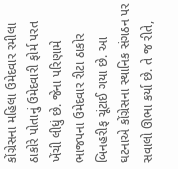કોંગ્રેસના મહિલા ઉમેદવાર રમીલા ઠાકોરે પોતાનું ઉમેદવારી ફોર્મ પરત ખેંચી લીધું છે. જેના પરિણામે ભાજપના ઉમેદવાર રીટા ઠાકોર બિનહરીફ ચૂંટાઈ ગયા છે. આ ઘટનાએ કોંગ્રેસના સ્થાનિક સંગઠન પર સવાલો ઊભા કર્યા છે. તે જ રીતે,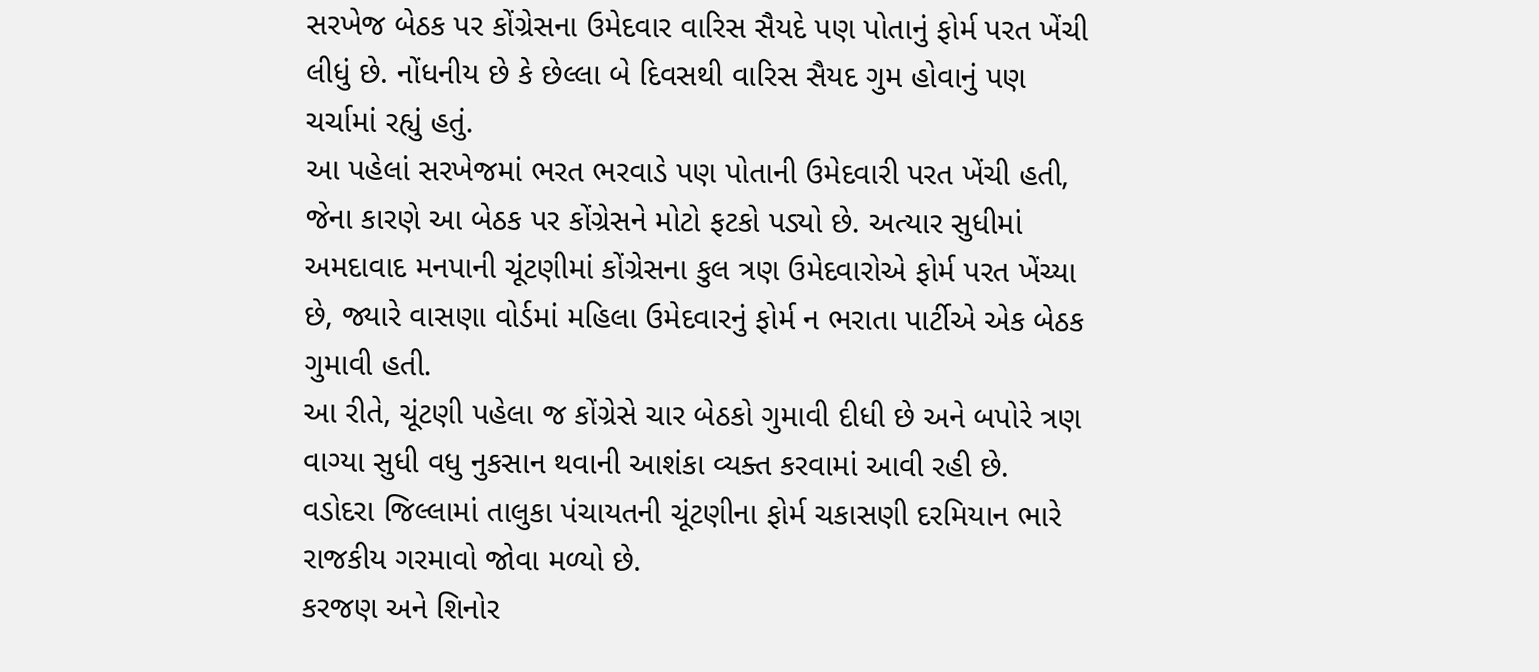સરખેજ બેઠક પર કોંગ્રેસના ઉમેદવાર વારિસ સૈયદે પણ પોતાનું ફોર્મ પરત ખેંચી લીધું છે. નોંધનીય છે કે છેલ્લા બે દિવસથી વારિસ સૈયદ ગુમ હોવાનું પણ ચર્ચામાં રહ્યું હતું.
આ પહેલાં સરખેજમાં ભરત ભરવાડે પણ પોતાની ઉમેદવારી પરત ખેંચી હતી, જેના કારણે આ બેઠક પર કોંગ્રેસને મોટો ફટકો પડ્યો છે. અત્યાર સુધીમાં અમદાવાદ મનપાની ચૂંટણીમાં કોંગ્રેસના કુલ ત્રણ ઉમેદવારોએ ફોર્મ પરત ખેંચ્યા છે, જ્યારે વાસણા વોર્ડમાં મહિલા ઉમેદવારનું ફોર્મ ન ભરાતા પાર્ટીએ એક બેઠક ગુમાવી હતી.
આ રીતે, ચૂંટણી પહેલા જ કોંગ્રેસે ચાર બેઠકો ગુમાવી દીધી છે અને બપોરે ત્રણ વાગ્યા સુધી વધુ નુકસાન થવાની આશંકા વ્યક્ત કરવામાં આવી રહી છે. વડોદરા જિલ્લામાં તાલુકા પંચાયતની ચૂંટણીના ફોર્મ ચકાસણી દરમિયાન ભારે રાજકીય ગરમાવો જોવા મળ્યો છે.
કરજણ અને શિનોર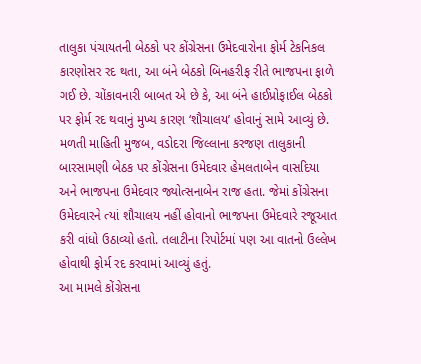તાલુકા પંચાયતની બેઠકો પર કોંગ્રેસના ઉમેદવારોના ફોર્મ ટેકનિકલ કારણોસર રદ થતા, આ બંને બેઠકો બિનહરીફ રીતે ભાજપના ફાળે ગઈ છે. ચોંકાવનારી બાબત એ છે કે, આ બંને હાઈપ્રોફાઈલ બેઠકો પર ફોર્મ રદ થવાનું મુખ્ય કારણ ‘શૌચાલય’ હોવાનું સામે આવ્યું છે.
મળતી માહિતી મુજબ, વડોદરા જિલ્લાના કરજણ તાલુકાની બારસામણી બેઠક પર કોંગ્રેસના ઉમેદવાર હેમલતાબેન વાસદિયા અને ભાજપના ઉમેદવાર જ્યોત્સનાબેન રાજ હતા. જેમાં કોંગ્રેસના ઉમેદવારને ત્યાં શૌચાલય નહીં હોવાનો ભાજપના ઉમેદવારે રજૂઆત કરી વાંધો ઉઠાવ્યો હતો. તલાટીના રિપોર્ટમાં પણ આ વાતનો ઉલ્લેખ હોવાથી ફોર્મ રદ કરવામાં આવ્યું હતું.
આ મામલે કોંગ્રેસના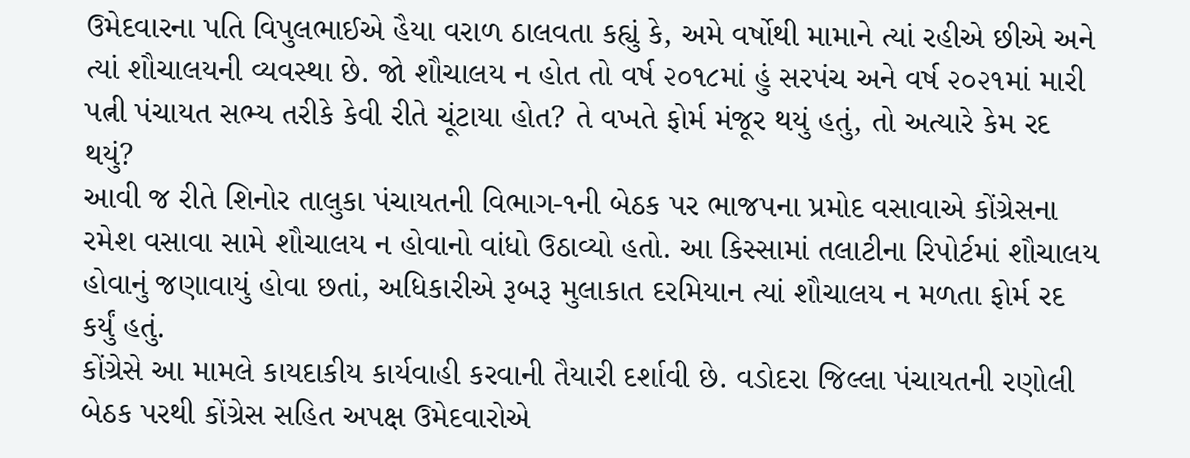ઉમેદવારના પતિ વિપુલભાઈએ હૈયા વરાળ ઠાલવતા કહ્યું કે, અમે વર્ષોથી મામાને ત્યાં રહીએ છીએ અને ત્યાં શૌચાલયની વ્યવસ્થા છે. જો શૌચાલય ન હોત તો વર્ષ ૨૦૧૮માં હું સરપંચ અને વર્ષ ૨૦૨૧માં મારી પત્ની પંચાયત સભ્ય તરીકે કેવી રીતે ચૂંટાયા હોત? તે વખતે ફોર્મ મંજૂર થયું હતું, તો અત્યારે કેમ રદ થયું?
આવી જ રીતે શિનોર તાલુકા પંચાયતની વિભાગ-૧ની બેઠક પર ભાજપના પ્રમોદ વસાવાએ કોંગ્રેસના રમેશ વસાવા સામે શૌચાલય ન હોવાનો વાંધો ઉઠાવ્યો હતો. આ કિસ્સામાં તલાટીના રિપોર્ટમાં શૌચાલય હોવાનું જણાવાયું હોવા છતાં, અધિકારીએ રૂબરૂ મુલાકાત દરમિયાન ત્યાં શૌચાલય ન મળતા ફોર્મ રદ કર્યું હતું.
કોંગ્રેસે આ મામલે કાયદાકીય કાર્યવાહી કરવાની તૈયારી દર્શાવી છે. વડોદરા જિલ્લા પંચાયતની રણોલી બેઠક પરથી કોંગ્રેસ સહિત અપક્ષ ઉમેદવારોએ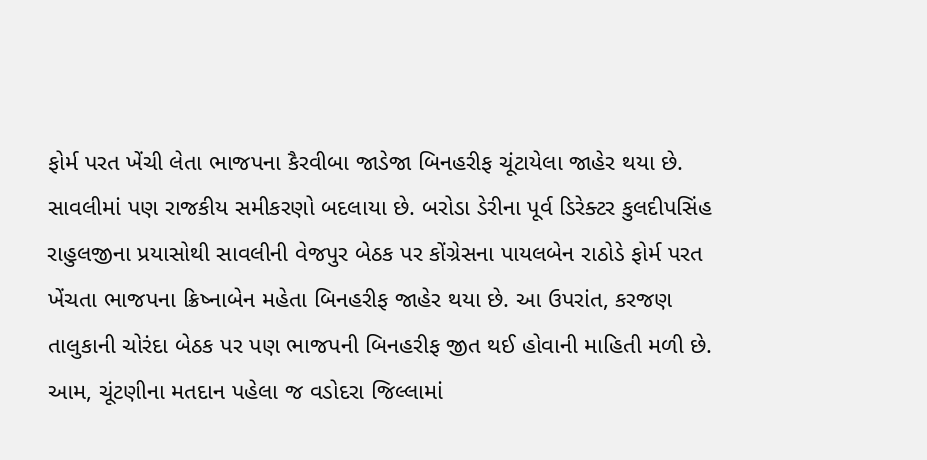ફોર્મ પરત ખેંચી લેતા ભાજપના કૈરવીબા જાડેજા બિનહરીફ ચૂંટાયેલા જાહેર થયા છે.
સાવલીમાં પણ રાજકીય સમીકરણો બદલાયા છે. બરોડા ડેરીના પૂર્વ ડિરેક્ટર કુલદીપસિંહ રાહુલજીના પ્રયાસોથી સાવલીની વેજપુર બેઠક પર કોંગ્રેસના પાયલબેન રાઠોડે ફોર્મ પરત ખેંચતા ભાજપના ક્રિષ્નાબેન મહેતા બિનહરીફ જાહેર થયા છે. આ ઉપરાંત, કરજણ તાલુકાની ચોરંદા બેઠક પર પણ ભાજપની બિનહરીફ જીત થઈ હોવાની માહિતી મળી છે. આમ, ચૂંટણીના મતદાન પહેલા જ વડોદરા જિલ્લામાં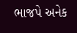ભાજપે અનેક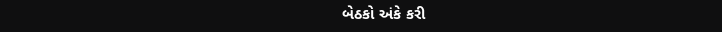બેઠકો અંકે કરી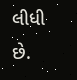લીધી છે.